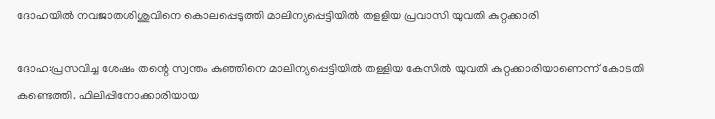ദോഹയില്‍ നവജാതശിശുവിനെ കൊലപ്പെടുത്തി മാലിന്യപ്പെട്ടിയില്‍ തളളിയ പ്രവാസി യുവതി കുറ്റക്കാരി

ദോഹ:പ്രസവിച്ച ശേഷം തന്റെ സ്വന്തം കുഞ്ഞിനെ മാലിന്യപ്പെട്ടിയില്‍ തള്ളിയ കേസില്‍ യുവതി കുറ്റക്കാരിയാണെന്ന് കോടതി കണ്ടെത്തി. ഫിലിപ്പിനോക്കാരിയായ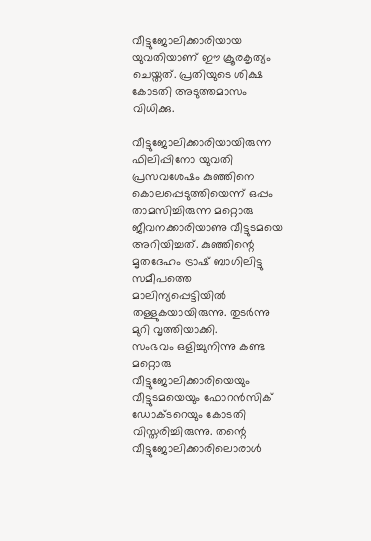വീട്ടുജോലിക്കാരിയായ യുവതിയാണ് ഈ ക്രൂരകൃത്യം ചെയ്തത്. പ്രതിയുടെ ശിക്ഷ കോടതി അടുത്തമാസം വിധിക്കു.

വീട്ടുജോലിക്കാരിയായിരുന്ന ഫിലിപ്പിനോ യുവതി പ്രസവശേഷം കുഞ്ഞിനെ കൊലപ്പെടുത്തിയെന്ന് ഒപ്പം താമസിച്ചിരുന്ന മറ്റൊരു ജീവനക്കാരിയാണു വീട്ടുടമയെ അറിയിച്ചത്. കുഞ്ഞിന്റെ മൃതദേഹം ട്രാഷ് ബാഗിലിട്ടു സമീപത്തെ മാലിന്യപ്പെട്ടിയില്‍ തള്ളുകയായിരുന്നു. തുടർന്നു മുറി വൃത്തിയാക്കി.
സംഭവം ഒളിച്ചുനിന്നു കണ്ട മറ്റൊരു വീട്ടുജോലിക്കാരിയെയും വീട്ടുടമയെയും ഫോറൻസിക് ഡോക്ടറെയും കോടതി വിസ്തരിച്ചിരുന്നു. തന്റെ വീട്ടുജോലിക്കാരിലൊരാൾ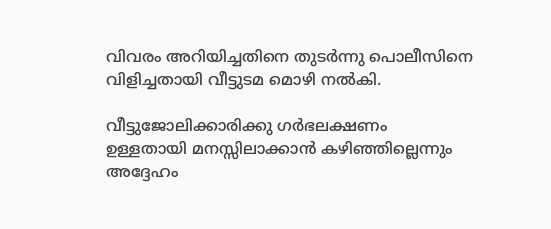വിവരം അറിയിച്ചതിനെ തുടർന്നു പൊലീസിനെ വിളിച്ചതായി വീട്ടുടമ മൊഴി നൽകി.

വീട്ടുജോലിക്കാരിക്കു ഗർഭലക്ഷണം ഉള്ളതായി മനസ്സിലാക്കാൻ കഴിഞ്ഞില്ലെന്നും അദ്ദേഹം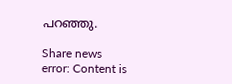പറഞ്ഞു.

Share news
error: Content is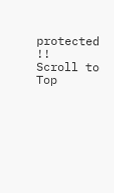protected !!
Scroll to Top